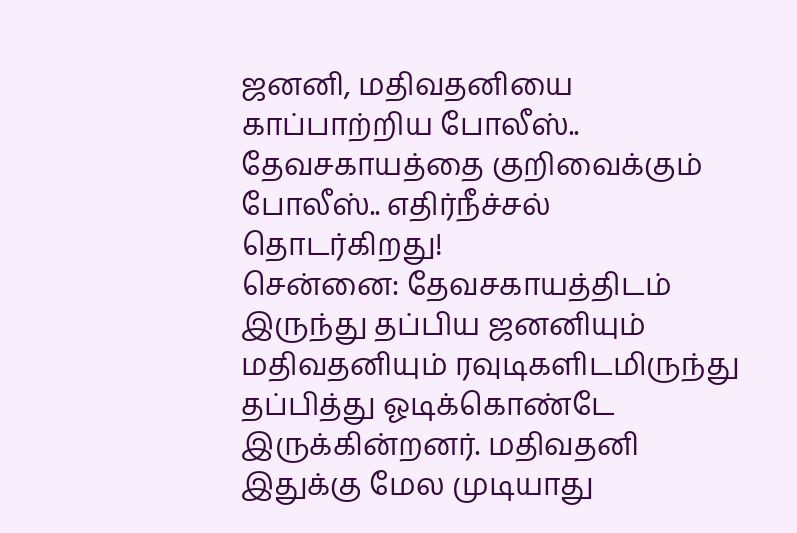ஜனனி, மதிவதனியை காப்பாற்றிய போலீஸ்.. தேவசகாயத்தை குறிவைக்கும் போலீஸ்.. எதிர்நீச்சல் தொடர்கிறது!
சென்னை: தேவசகாயத்திடம் இருந்து தப்பிய ஜனனியும் மதிவதனியும் ரவுடிகளிடமிருந்து தப்பித்து ஓடிக்கொண்டே இருக்கின்றனர். மதிவதனி இதுக்கு மேல முடியாது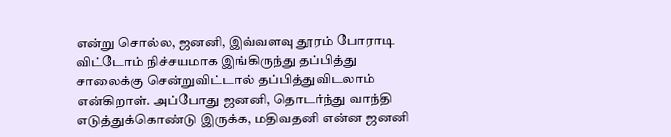என்று சொல்ல, ஜனனி, இவ்வளவு தூரம் போராடி விட்டோம் நிச்சயமாக இங்கிருந்து தப்பித்து சாலைக்கு சென்றுவிட்டால் தப்பித்துவிடலாம் என்கிறாள். அப்போது ஜனனி, தொடர்ந்து வாந்தி எடுத்துக்கொண்டு இருக்க, மதிவதனி என்ன ஜனனி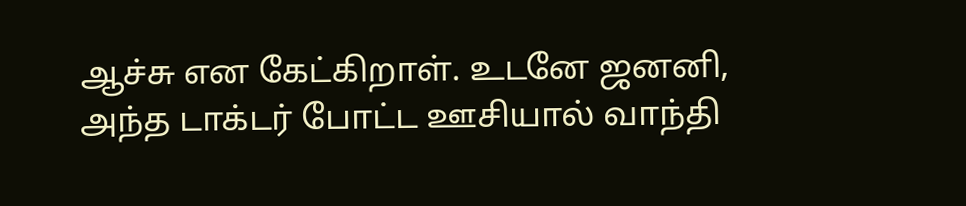ஆச்சு என கேட்கிறாள். உடனே ஜனனி, அந்த டாக்டர் போட்ட ஊசியால் வாந்தி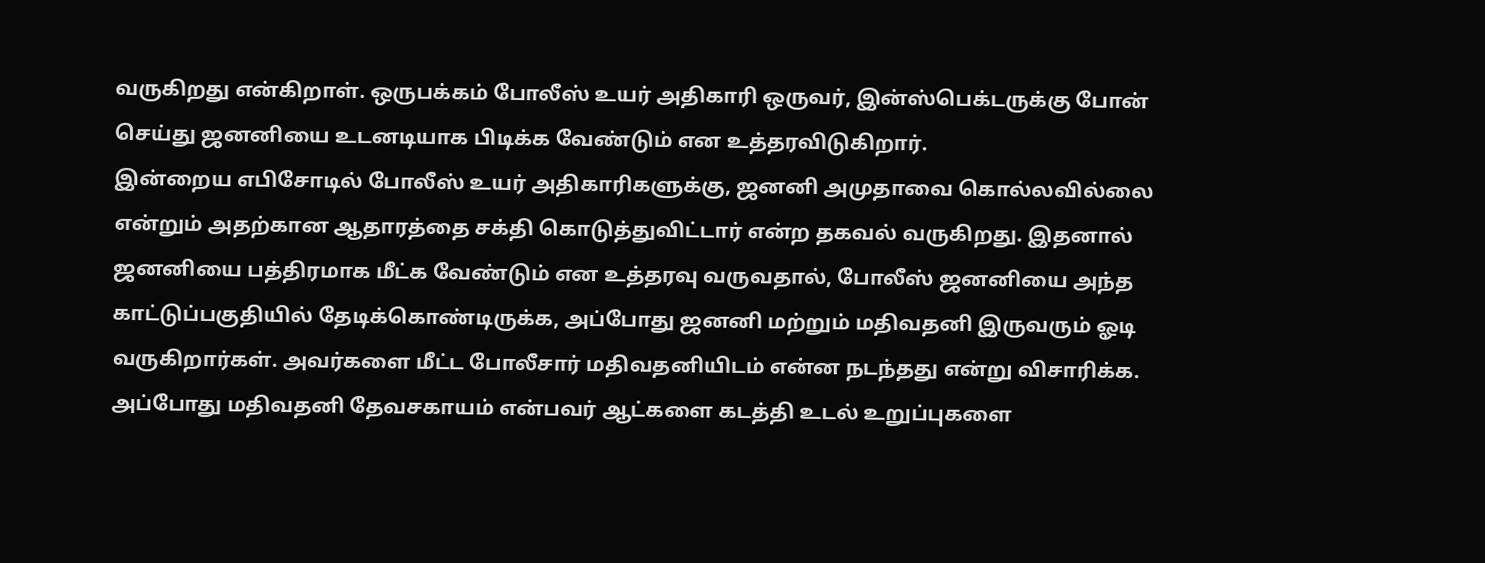வருகிறது என்கிறாள். ஒருபக்கம் போலீஸ் உயர் அதிகாரி ஒருவர், இன்ஸ்பெக்டருக்கு போன் செய்து ஜனனியை உடனடியாக பிடிக்க வேண்டும் என உத்தரவிடுகிறார்.
இன்றைய எபிசோடில் போலீஸ் உயர் அதிகாரிகளுக்கு, ஜனனி அமுதாவை கொல்லவில்லை என்றும் அதற்கான ஆதாரத்தை சக்தி கொடுத்துவிட்டார் என்ற தகவல் வருகிறது. இதனால் ஜனனியை பத்திரமாக மீட்க வேண்டும் என உத்தரவு வருவதால், போலீஸ் ஜனனியை அந்த காட்டுப்பகுதியில் தேடிக்கொண்டிருக்க, அப்போது ஜனனி மற்றும் மதிவதனி இருவரும் ஓடி வருகிறார்கள். அவர்களை மீட்ட போலீசார் மதிவதனியிடம் என்ன நடந்தது என்று விசாரிக்க. அப்போது மதிவதனி தேவசகாயம் என்பவர் ஆட்களை கடத்தி உடல் உறுப்புகளை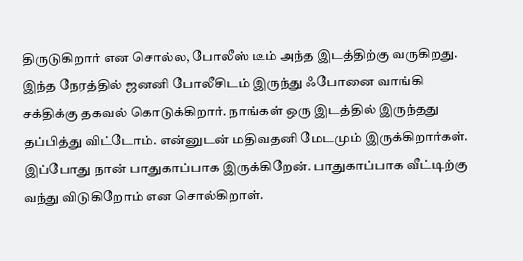திருடுகிறார் என சொல்ல, போலீஸ் டீம் அந்த இடத்திற்கு வருகிறது. இந்த நேரத்தில் ஜனனி போலீசிடம் இருந்து ஃபோனை வாங்கி சக்திக்கு தகவல் கொடுக்கிறார். நாங்கள் ஒரு இடத்தில் இருந்தது தப்பித்து விட்டோம். என்னுடன் மதிவதனி மேடமும் இருக்கிறார்கள். இப்போது நான் பாதுகாப்பாக இருக்கிறேன். பாதுகாப்பாக வீட்டிற்கு வந்து விடுகிறோம் என சொல்கிறாள்.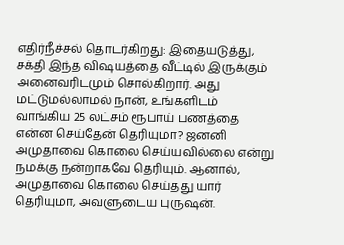எதிர்நீச்சல் தொடர்கிறது: இதையடுத்து, சக்தி இந்த விஷயத்தை வீட்டில் இருக்கும் அனைவரிடமும் சொல்கிறார். அது மட்டுமல்லாமல் நான், உங்களிடம் வாங்கிய 25 லட்சம் ரூபாய் பணத்தை என்ன செய்தேன் தெரியுமா? ஜனனி அமுதாவை கொலை செய்யவில்லை என்று நமக்கு நன்றாகவே தெரியும். ஆனால், அமுதாவை கொலை செய்தது யார் தெரியுமா, அவளுடைய புருஷன்.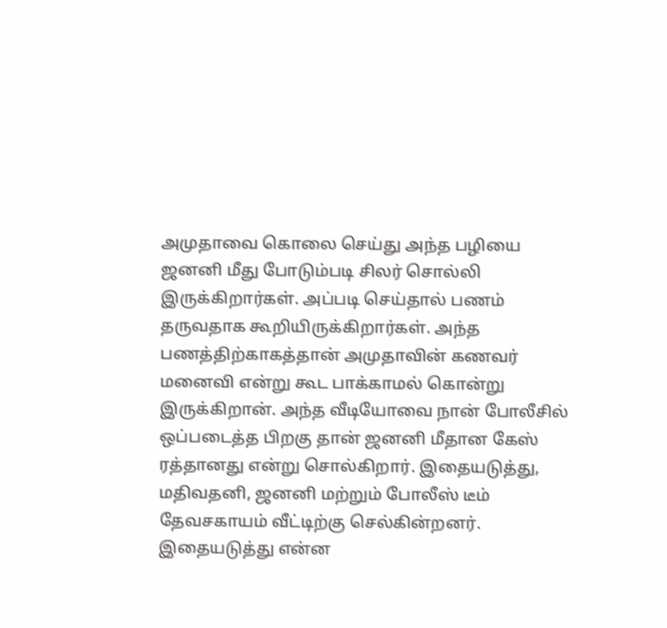அமுதாவை கொலை செய்து அந்த பழியை ஜனனி மீது போடும்படி சிலர் சொல்லி இருக்கிறார்கள். அப்படி செய்தால் பணம் தருவதாக கூறியிருக்கிறார்கள். அந்த பணத்திற்காகத்தான் அமுதாவின் கணவர் மனைவி என்று கூட பாக்காமல் கொன்று இருக்கிறான். அந்த வீடியோவை நான் போலீசில் ஒப்படைத்த பிறகு தான் ஜனனி மீதான கேஸ் ரத்தானது என்று சொல்கிறார். இதையடுத்து, மதிவதனி, ஜனனி மற்றும் போலீஸ் டீம் தேவசகாயம் வீட்டிற்கு செல்கின்றனர். இதையடுத்து என்ன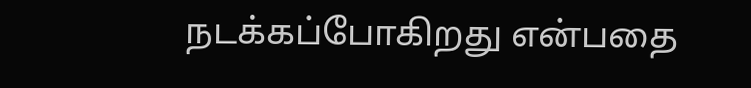நடக்கப்போகிறது என்பதை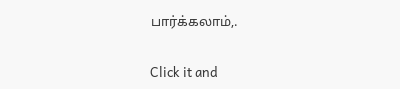பார்க்கலாம்,.


Click it and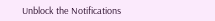Unblock the Notifications